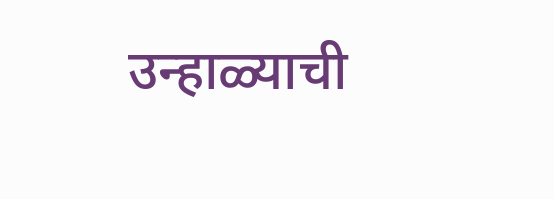उन्हाळ्याची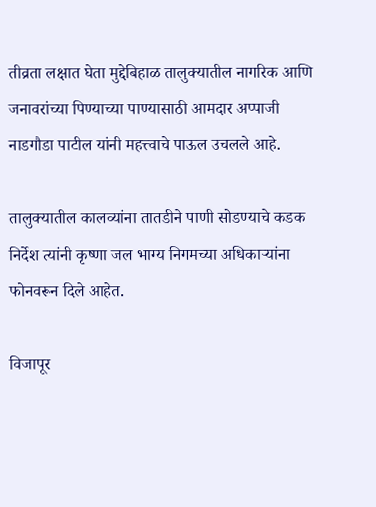तीव्रता लक्षात घेता मुद्देबिहाळ तालुक्यातील नागरिक आणि जनावरांच्या पिण्याच्या पाण्यासाठी आमदार अप्पाजी नाडगौडा पाटील यांनी महत्त्वाचे पाऊल उचलले आहे.

तालुक्यातील कालव्यांना तातडीने पाणी सोडण्याचे कडक निर्देश त्यांनी कृष्णा जल भाग्य निगमच्या अधिकाऱ्यांना फोनवरून दिले आहेत.

विजापूर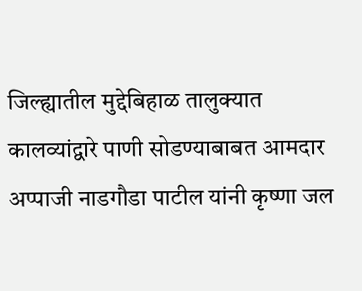जिल्ह्यातील मुद्देबिहाळ तालुक्यात कालव्यांद्वारे पाणी सोडण्याबाबत आमदार अप्पाजी नाडगौडा पाटील यांनी कृष्णा जल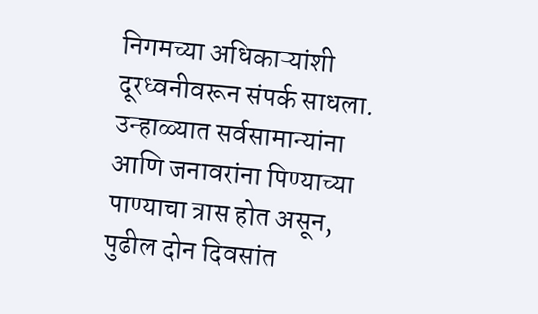निगमच्या अधिकाऱ्यांशी दूरध्वनीवरून संपर्क साधला. उन्हाळ्यात सर्वसामान्यांना आणि जनावरांना पिण्याच्या पाण्याचा त्रास होत असून, पुढील दोन दिवसांत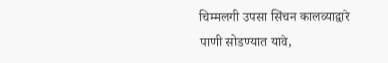चिम्मलगी उपसा सिंचन कालव्याद्वारे पाणी सोडण्यात यावे,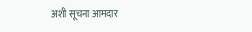अशी सूचना आमदार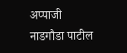अप्पाजी नाडगौडा पाटील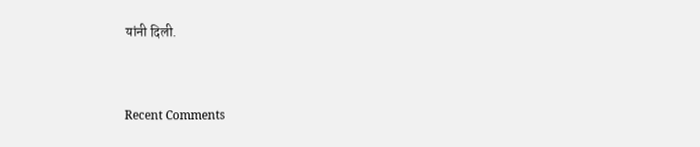यांनी दिली.


Recent Comments